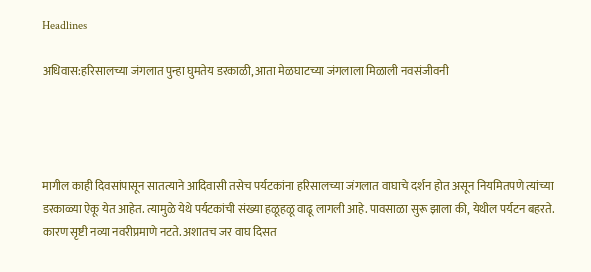Headlines

अधिवास:हरिसालच्या जंगलात पुन्हा घुमतेय डरकाळी, आता मेळघाटच्या जंगलाला मिळाली नवसंजीवनी




मागील काही दिवसांपासून सातत्याने आदिवासी तसेच पर्यटकांना हरिसालच्या जंगलात वाघाचे दर्शन होत असून नियमितपणे त्यांच्या डरकाळ्या ऐकू येत आहेत. त्यामुळे येथे पर्यटकांची संख्या हळूहळू वाढू लागली आहे. पावसाळा सुरू झाला की, येथील पर्यटन बहरते. कारण सृष्टी नव्या नवरीप्रमाणे नटते. अशातच जर वाघ दिसत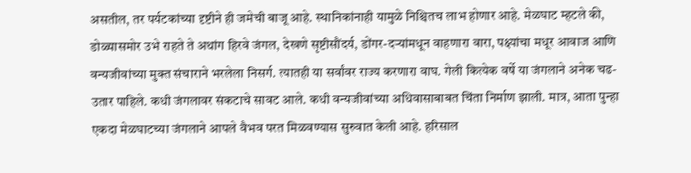असतील, तर पर्यटकांच्या दृष्टीने ही जमेची बाजू आहे. स्थानिकांनाही यामुळे निश्चितच लाभ होणार आहे. मेळघाट म्हटले की, डोळ्यासमोर उभे राहते ते अथांग हिरवे जंगल, देखणे सृष्टीसौंदर्य, डोंगर-दऱ्यांमधून वाहणारा वारा, पक्ष्यांचा मधूर आवाज आणि वन्यजीवांच्या मुक्त संचाराने भरलेला निसर्ग. त्यातही या सर्वांवर राज्य करणारा वाघ. गेली कित्येक वर्षे या जंगलाने अनेक चढ-उतार पाहिले. कधी जंगलावर संकटाचे सावट आले. कधी वन्यजीवांच्या अधिवासाबाबत चिंता निर्माण झाली. मात्र, आता पुन्हा एकदा मेळघाटच्या जंगलाने आपले वैभव परत मिळवण्यास सुरुवात केली आहे. हरिसाल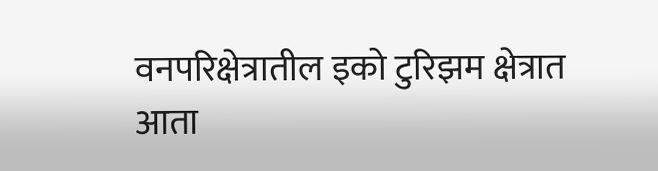वनपरिक्षेत्रातील इको टुरिझम क्षेत्रात आता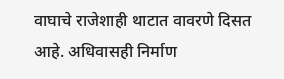वाघाचे राजेशाही थाटात वावरणे दिसत आहे. अधिवासही निर्माण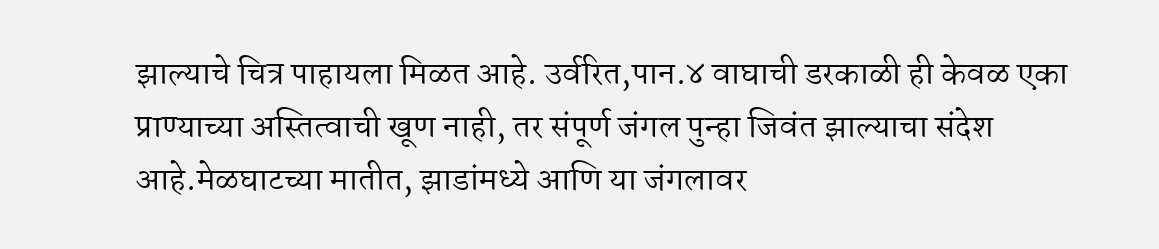झाल्याचे चित्र पाहायला मिळत आहे. उर्वरित,पान.४ वाघाची डरकाळी ही केवळ एका प्राण्याच्या अस्तित्वाची खूण नाही, तर संपूर्ण जंगल पुन्हा जिवंत झाल्याचा संदेश आहे.मेळघाटच्या मातीत, झाडांमध्ये आणि या जंगलावर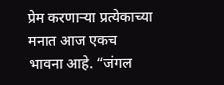प्रेम करणाऱ्या प्रत्येकाच्या मनात आज एकच भावना आहे. “जंगल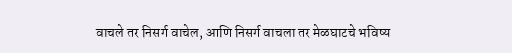वाचले तर निसर्ग वाचेल, आणि निसर्ग वाचला तर मेळघाटचे भविष्य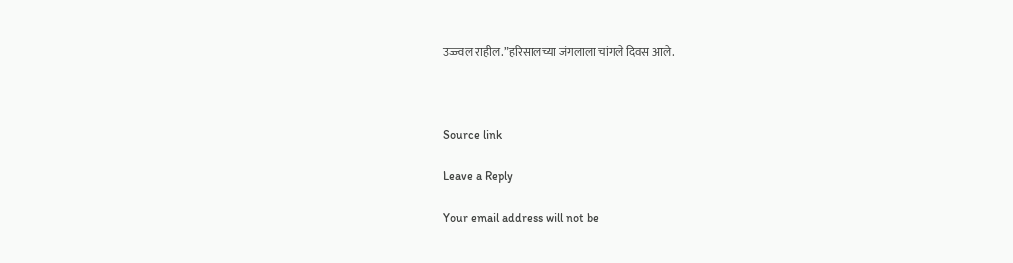उज्ज्वल राहील.”हरिसालच्या जंगलाला चांगले दिवस आले.



Source link

Leave a Reply

Your email address will not be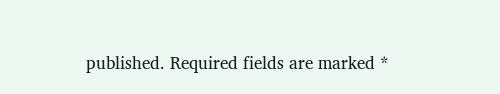published. Required fields are marked *